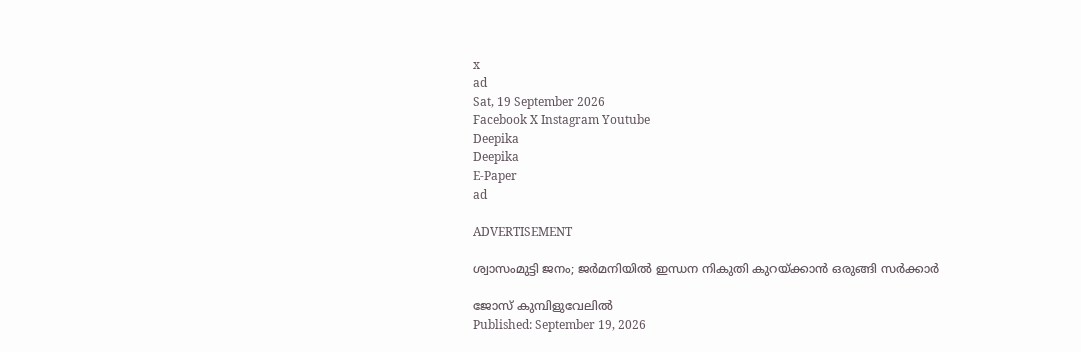x
ad
Sat, 19 September 2026
Facebook X Instagram Youtube
Deepika
Deepika
E-Paper
ad

ADVERTISEMENT

ശ്വാസംമുട്ടി ജനം; ജർമനിയിൽ ഇന്ധന നികുതി കുറയ്ക്കാൻ ഒരുങ്ങി സർക്കാർ

ജോസ് കുമ്പിളുവേലിൽ
Published: September 19, 2026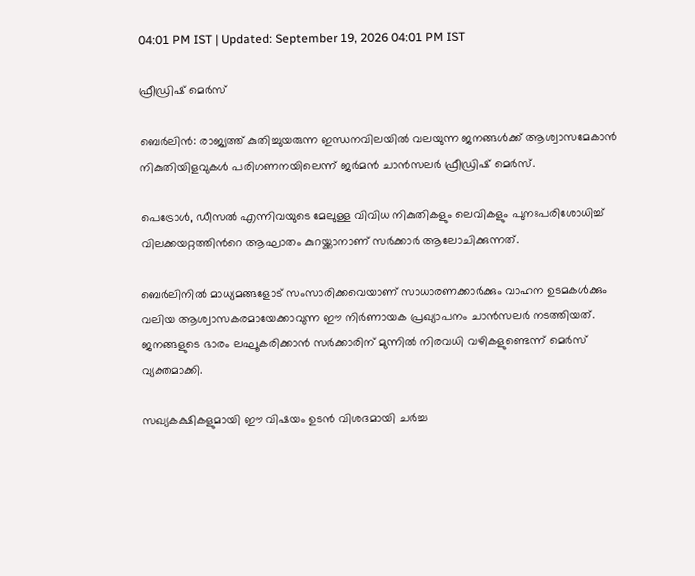04:01 PM IST | Updated: September 19, 2026 04:01 PM IST

ഫ്രീഡ്രിഷ് മെർസ്

ബെർലിൻ: രാജ്യത്ത് കുതിച്ചുയരുന്ന ഇന്ധനവിലയിൽ വലയുന്ന ജനങ്ങൾക്ക് ആശ്വാസമേകാൻ നികുതിയിളവുകൾ പരിഗണനയിലെന്ന് ജർമൻ ചാൻസലർ ഫ്രീഡ്രിഷ് മെർസ്.

പെട്രോൾ, ഡീസൽ എന്നിവയുടെ മേലുള്ള വിവിധ നികുതികളും ലെവികളും പുനഃപരിശോധിച്ച് വിലക്കയറ്റത്തിന്‍റെ ആഘാതം കുറയ്ക്കാനാണ് സർക്കാർ ആലോചിക്കുന്നത്.

ബെർലിനിൽ മാധ്യമങ്ങളോട് സംസാരിക്കവെയാണ് സാധാരണക്കാർക്കും വാഹന ഉടമകൾക്കും വലിയ ആശ്വാസകരമായേക്കാവുന്ന ഈ നിർണായക പ്രഖ്യാപനം ചാൻസലർ നടത്തിയത്. ജനങ്ങളുടെ ഭാരം ലഘൂകരിക്കാൻ സർക്കാരിന് മുന്നിൽ നിരവധി വഴികളുണ്ടെന്ന് മെർസ് വ്യക്തമാക്കി.

സഖ്യകക്ഷികളുമായി ഈ വിഷയം ഉടൻ വിശദമായി ചർച്ച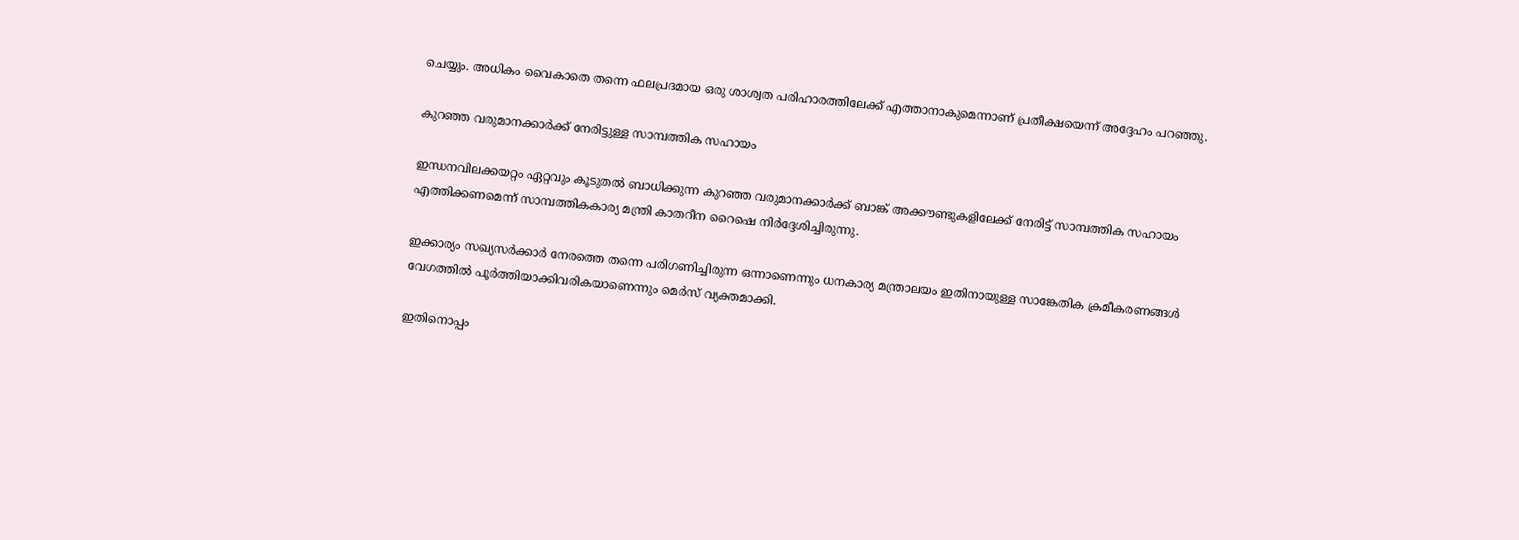ചെയ്യും. അധികം വൈകാതെ തന്നെ ഫലപ്രദമായ ഒരു ശാശ്വത പരിഹാരത്തിലേക്ക് എത്താനാകുമെന്നാണ് പ്രതീക്ഷയെന്ന് അദ്ദേഹം പറഞ്ഞു.

കുറഞ്ഞ വരുമാനക്കാർക്ക് നേരിട്ടുള്ള സാമ്പത്തിക സഹായം

ഇന്ധനവിലക്കയറ്റം ഏറ്റവും കൂടുതൽ ബാധിക്കുന്ന കുറഞ്ഞ വരുമാനക്കാർക്ക് ബാങ്ക് അക്കൗണ്ടുകളിലേക്ക് നേരിട്ട് സാമ്പത്തിക സഹായം എത്തിക്കണമെന്ന് സാമ്പത്തികകാര്യ മന്ത്രി കാതറീന റൈഷെ നിർദ്ദേശിച്ചിരുന്നു.

ഇക്കാര്യം സഖ്യസർക്കാർ നേരത്തെ തന്നെ പരിഗണിച്ചിരുന്ന ഒന്നാണെന്നും ധനകാര്യ മന്ത്രാലയം ഇതിനായുള്ള സാങ്കേതിക ക്രമീകരണങ്ങൾ വേഗത്തിൽ പൂർത്തിയാക്കിവരികയാണെന്നും മെർസ് വ്യക്തമാക്കി.

ഇതിനൊപ്പം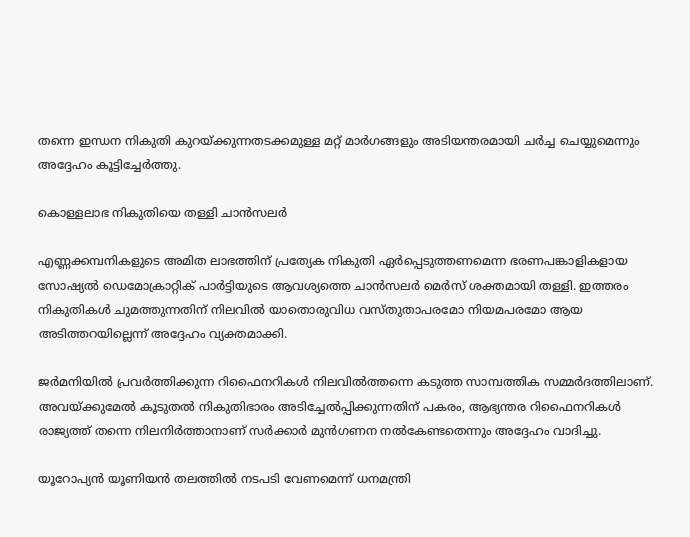തന്നെ ഇന്ധന നികുതി കുറയ്ക്കുന്നതടക്കമുള്ള മറ്റ് മാർഗങ്ങളും അടിയന്തരമായി ചർച്ച ചെയ്യുമെന്നും അദ്ദേഹം കൂട്ടിച്ചേർത്തു.

കൊള്ളലാഭ നികുതിയെ തള്ളി ചാൻസലർ

എണ്ണക്കമ്പനികളുടെ അമിത ലാഭത്തിന് പ്രത്യേക നികുതി ഏർപ്പെടുത്തണമെന്ന ഭരണപങ്കാളികളായ സോഷ്യൽ ഡെമോക്രാറ്റിക് പാർട്ടിയുടെ ആവശ്യത്തെ ചാൻസലർ മെർസ് ശക്തമായി തള്ളി. ഇത്തരം നികുതികൾ ചുമത്തുന്നതിന് നിലവിൽ യാതൊരുവിധ വസ്തുതാപരമോ നിയമപരമോ ആയ അടിത്തറയില്ലെന്ന് അദ്ദേഹം വ്യക്തമാക്കി.

ജർമനിയിൽ പ്രവർത്തിക്കുന്ന റിഫൈനറികൾ നിലവിൽത്തന്നെ കടുത്ത സാമ്പത്തിക സമ്മർദത്തിലാണ്. അവയ്ക്കുമേൽ കൂടുതൽ നികുതിഭാരം അടിച്ചേൽപ്പിക്കുന്നതിന് പകരം, ആഭ്യന്തര റിഫൈനറികൾ രാജ്യത്ത് തന്നെ നിലനിർത്താനാണ് സർക്കാർ മുൻഗണന നൽകേണ്ടതെന്നും അദ്ദേഹം വാദിച്ചു.

യൂറോപ്യൻ യൂണിയൻ തലത്തിൽ നടപടി വേണമെന്ന് ധനമന്ത്രി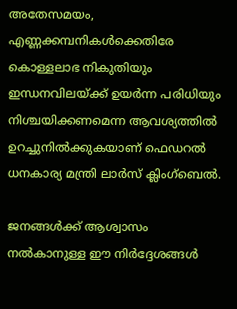അതേസമയം, എണ്ണക്കമ്പനികൾക്കെതിരേ കൊള്ളലാഭ നികുതിയും ഇന്ധനവിലയ്ക്ക് ഉയർന്ന പരിധിയും നിശ്ചയിക്കണമെന്ന ആവശ്യത്തിൽ ഉറച്ചുനിൽക്കുകയാണ് ഫെഡറൽ ധനകാര്യ മന്ത്രി ലാർസ് ക്ലിംഗ്ബെൽ.

ജനങ്ങൾക്ക് ആശ്വാസം നൽകാനുള്ള ഈ നിർദ്ദേശങ്ങൾ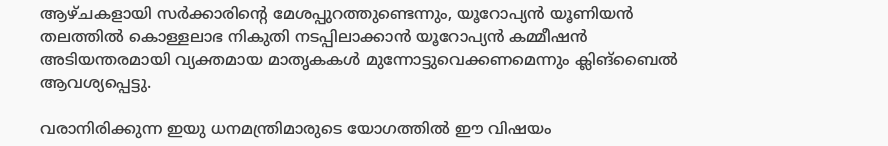ആഴ്ചകളായി സർക്കാരിന്റെ മേശപ്പുറത്തുണ്ടെന്നും, യൂറോപ്യൻ യൂണിയൻ തലത്തിൽ കൊള്ളലാഭ നികുതി നടപ്പിലാക്കാൻ യൂറോപ്യൻ കമ്മീഷൻ അടിയന്തരമായി വ്യക്തമായ മാതൃകകൾ മുന്നോട്ടുവെക്കണമെന്നും ക്ലിങ്ബൈൽ ആവശ്യപ്പെട്ടു.

വരാനിരിക്കുന്ന ഇയു ധനമന്ത്രിമാരുടെ യോഗത്തിൽ ഈ വിഷയം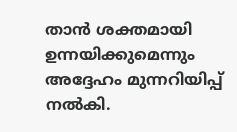താൻ ശക്തമായി ഉന്നയിക്കുമെന്നും അദ്ദേഹം മുന്നറിയിപ്പ് നൽകി.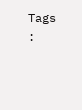Tags :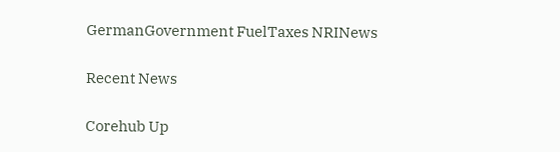GermanGovernment FuelTaxes NRINews

Recent News

Corehub Up